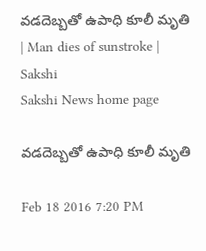వడదెబ్బతో ఉపాధి కూలీ మృతి | Man dies of sunstroke | Sakshi
Sakshi News home page

వడదెబ్బతో ఉపాధి కూలీ మృతి

Feb 18 2016 7:20 PM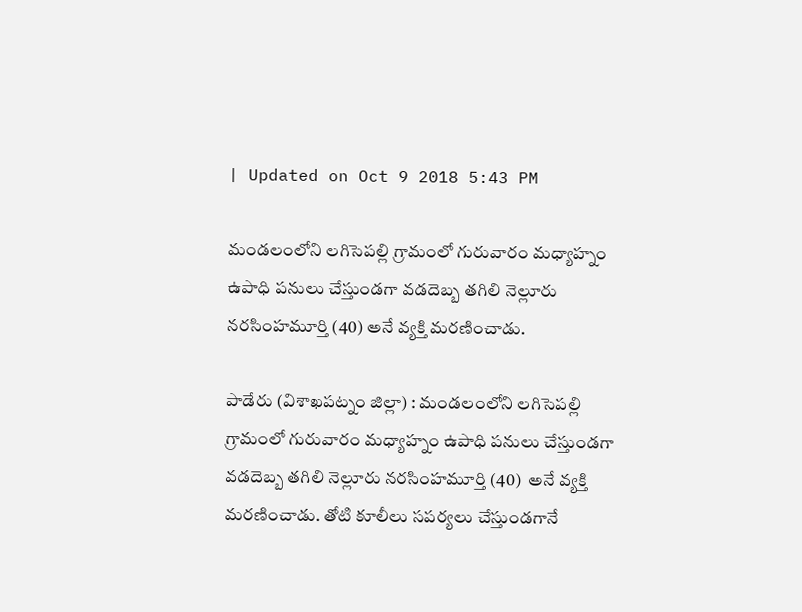| Updated on Oct 9 2018 5:43 PM

మండలంలోని లగిసెపల్లి గ్రామంలో గురువారం మధ్యాహ్నం ఉపాధి పనులు చేస్తుండగా వడదెబ్బ తగిలి నెల్లూరు నరసింహమూర్తి (40) అనే వ్యక్తి మరణించాడు.

పాడేరు (విశాఖపట్నం జిల్లా) : మండలంలోని లగిసెపల్లి గ్రామంలో గురువారం మధ్యాహ్నం ఉపాధి పనులు చేస్తుండగా వడదెబ్బ తగిలి నెల్లూరు నరసింహమూర్తి (40)  అనే వ్యక్తి మరణించాడు. తోటి కూలీలు సపర్యలు చేస్తుండగానే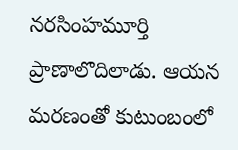నరసింహమూర్తి ప్రాణాలొదిలాడు. ఆయన మరణంతో కుటుంబంలో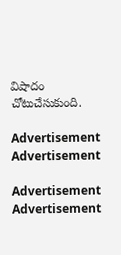విషాదం చోటుచేసుకుంది.

Advertisement
Advertisement

Advertisement
Advertisement